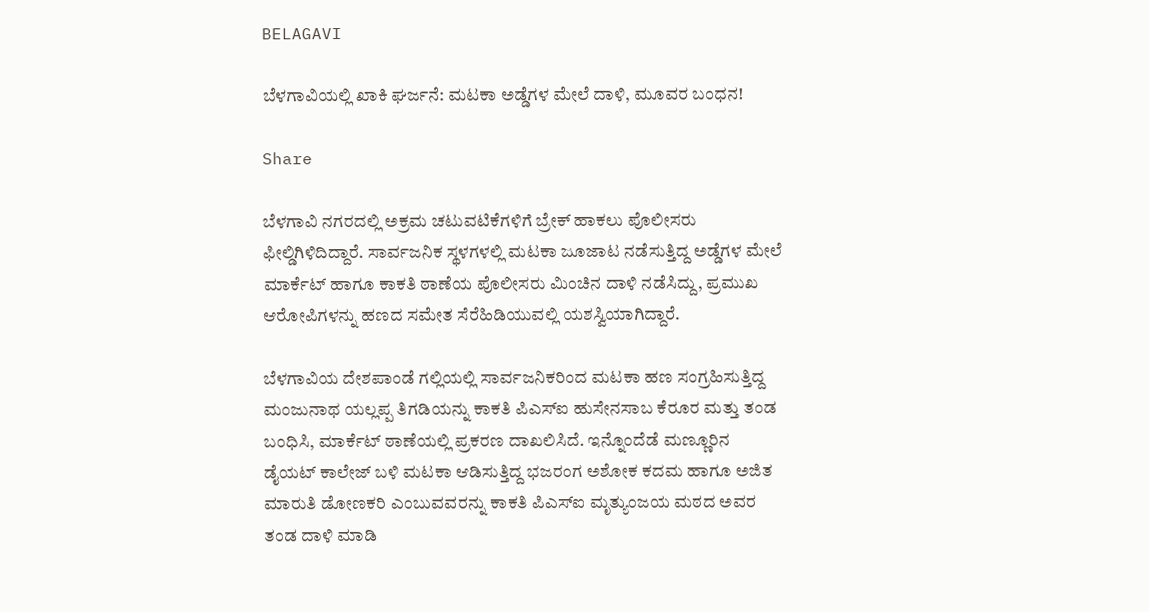BELAGAVI

ಬೆಳಗಾವಿಯಲ್ಲಿ ಖಾಕಿ ಘರ್ಜನೆ: ಮಟಕಾ ಅಡ್ಡೆಗಳ ಮೇಲೆ ದಾಳಿ, ಮೂವರ ಬಂಧನ!

Share

ಬೆಳಗಾವಿ ನಗರದಲ್ಲಿ ಅಕ್ರಮ ಚಟುವಟಿಕೆಗಳಿಗೆ ಬ್ರೇಕ್ ಹಾಕಲು ಪೊಲೀಸರು ಫೀಲ್ಡಿಗಿಳಿದಿದ್ದಾರೆ. ಸಾರ್ವಜನಿಕ ಸ್ಥಳಗಳಲ್ಲಿ ಮಟಕಾ ಜೂಜಾಟ ನಡೆಸುತ್ತಿದ್ದ ಅಡ್ಡೆಗಳ ಮೇಲೆ ಮಾರ್ಕೆಟ್ ಹಾಗೂ ಕಾಕತಿ ಠಾಣೆಯ ಪೊಲೀಸರು ಮಿಂಚಿನ ದಾಳಿ ನಡೆಸಿದ್ದು, ಪ್ರಮುಖ ಆರೋಪಿಗಳನ್ನು ಹಣದ ಸಮೇತ ಸೆರೆಹಿಡಿಯುವಲ್ಲಿ ಯಶಸ್ವಿಯಾಗಿದ್ದಾರೆ.

ಬೆಳಗಾವಿಯ ದೇಶಪಾಂಡೆ ಗಲ್ಲಿಯಲ್ಲಿ ಸಾರ್ವಜನಿಕರಿಂದ ಮಟಕಾ ಹಣ ಸಂಗ್ರಹಿಸುತ್ತಿದ್ದ ಮಂಜುನಾಥ ಯಲ್ಲಪ್ಪ ತಿಗಡಿಯನ್ನು ಕಾಕತಿ ಪಿಎಸ್‌ಐ ಹುಸೇನಸಾಬ ಕೆರೂರ ಮತ್ತು ತಂಡ ಬಂಧಿಸಿ, ಮಾರ್ಕೆಟ್ ಠಾಣೆಯಲ್ಲಿ ಪ್ರಕರಣ ದಾಖಲಿಸಿದೆ. ಇನ್ನೊಂದೆಡೆ ಮಣ್ಣೂರಿನ ಡೈಯಟ್ ಕಾಲೇಜ್ ಬಳಿ ಮಟಕಾ ಆಡಿಸುತ್ತಿದ್ದ ಭಜರಂಗ ಅಶೋಕ ಕದಮ ಹಾಗೂ ಅಜಿತ ಮಾರುತಿ ಡೋಣಕರಿ ಎಂಬುವವರನ್ನು ಕಾಕತಿ ಪಿಎಸ್‌ಐ ಮೃತ್ಯುಂಜಯ ಮಠದ ಅವರ ತಂಡ ದಾಳಿ ಮಾಡಿ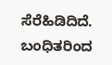ಸೆರೆಹಿಡಿದಿದೆ. ಬಂಧಿತರಿಂದ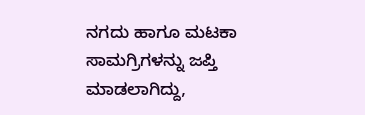ನಗದು ಹಾಗೂ ಮಟಕಾ ಸಾಮಗ್ರಿಗಳನ್ನು ಜಪ್ತಿ ಮಾಡಲಾಗಿದ್ದು,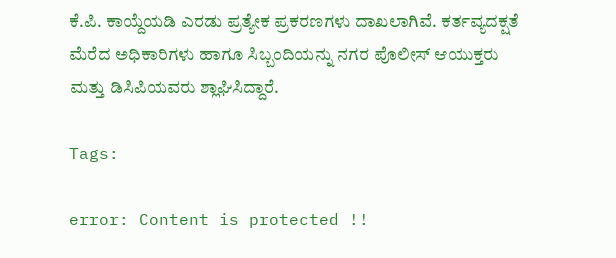ಕೆ.ಪಿ. ಕಾಯ್ದೆಯಡಿ ಎರಡು ಪ್ರತ್ಯೇಕ ಪ್ರಕರಣಗಳು ದಾಖಲಾಗಿವೆ. ಕರ್ತವ್ಯದಕ್ಷತೆ ಮೆರೆದ ಅಧಿಕಾರಿಗಳು ಹಾಗೂ ಸಿಬ್ಬಂದಿಯನ್ನು ನಗರ ಪೊಲೀಸ್ ಆಯುಕ್ತರು ಮತ್ತು ಡಿಸಿಪಿಯವರು ಶ್ಲಾಘಿಸಿದ್ದಾರೆ.

Tags:

error: Content is protected !!